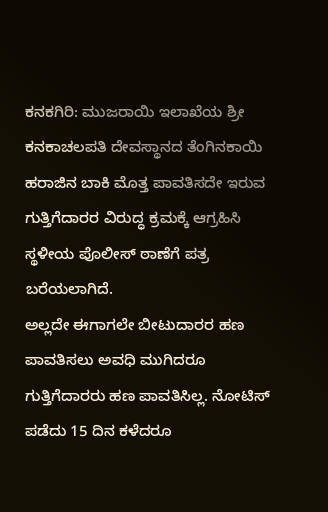ಕನಕಗಿರಿ: ಮುಜರಾಯಿ ಇಲಾಖೆಯ ಶ್ರೀ ಕನಕಾಚಲಪತಿ ದೇವಸ್ಥಾನದ ತೆಂಗಿನಕಾಯಿ ಹರಾಜಿನ ಬಾಕಿ ಮೊತ್ತ ಪಾವತಿಸದೇ ಇರುವ ಗುತ್ತಿಗೆದಾರರ ವಿರುದ್ಧ ಕ್ರಮಕ್ಕೆ ಆಗ್ರಹಿಸಿ ಸ್ಥಳೀಯ ಪೊಲೀಸ್ ಠಾಣೆಗೆ ಪತ್ರ ಬರೆಯಲಾಗಿದೆ.
ಅಲ್ಲದೇ ಈಗಾಗಲೇ ಬೀಟುದಾರರ ಹಣ ಪಾವತಿಸಲು ಅವಧಿ ಮುಗಿದರೂ ಗುತ್ತಿಗೆದಾರರು ಹಣ ಪಾವತಿಸಿಲ್ಲ. ನೋಟಿಸ್ ಪಡೆದು 15 ದಿನ ಕಳೆದರೂ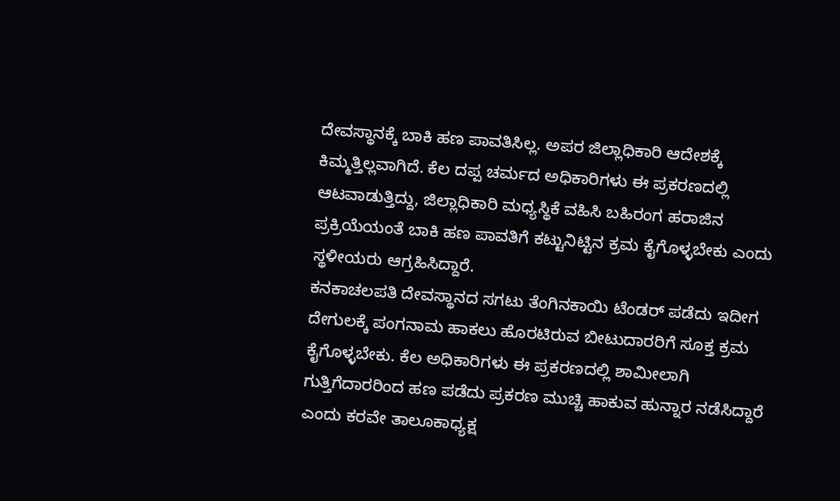ದೇವಸ್ಥಾನಕ್ಕೆ ಬಾಕಿ ಹಣ ಪಾವತಿಸಿಲ್ಲ. ಅಪರ ಜಿಲ್ಲಾಧಿಕಾರಿ ಆದೇಶಕ್ಕೆ ಕಿಮ್ಮತ್ತಿಲ್ಲವಾಗಿದೆ. ಕೆಲ ದಪ್ಪ ಚರ್ಮದ ಅಧಿಕಾರಿಗಳು ಈ ಪ್ರಕರಣದಲ್ಲಿ ಆಟವಾಡುತ್ತಿದ್ದು, ಜಿಲ್ಲಾಧಿಕಾರಿ ಮಧ್ಯಸ್ಥಿಕೆ ವಹಿಸಿ ಬಹಿರಂಗ ಹರಾಜಿನ ಪ್ರಕ್ರಿಯೆಯಂತೆ ಬಾಕಿ ಹಣ ಪಾವತಿಗೆ ಕಟ್ಟುನಿಟ್ಟಿನ ಕ್ರಮ ಕೈಗೊಳ್ಳಬೇಕು ಎಂದು ಸ್ಥಳೀಯರು ಆಗ್ರಹಿಸಿದ್ದಾರೆ.
ಕನಕಾಚಲಪತಿ ದೇವಸ್ಥಾನದ ಸಗಟು ತೆಂಗಿನಕಾಯಿ ಟೆಂಡರ್ ಪಡೆದು ಇದೀಗ ದೇಗುಲಕ್ಕೆ ಪಂಗನಾಮ ಹಾಕಲು ಹೊರಟಿರುವ ಬೀಟುದಾರರಿಗೆ ಸೂಕ್ತ ಕ್ರಮ ಕೈಗೊಳ್ಳಬೇಕು. ಕೆಲ ಅಧಿಕಾರಿಗಳು ಈ ಪ್ರಕರಣದಲ್ಲಿ ಶಾಮೀಲಾಗಿ ಗುತ್ತಿಗೆದಾರರಿಂದ ಹಣ ಪಡೆದು ಪ್ರಕರಣ ಮುಚ್ಚಿ ಹಾಕುವ ಹುನ್ನಾರ ನಡೆಸಿದ್ದಾರೆ ಎಂದು ಕರವೇ ತಾಲೂಕಾಧ್ಯಕ್ಷ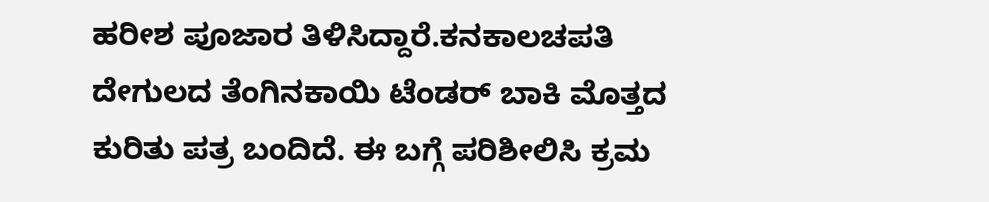ಹರೀಶ ಪೂಜಾರ ತಿಳಿಸಿದ್ದಾರೆ.ಕನಕಾಲಚಪತಿ ದೇಗುಲದ ತೆಂಗಿನಕಾಯಿ ಟೆಂಡರ್ ಬಾಕಿ ಮೊತ್ತದ ಕುರಿತು ಪತ್ರ ಬಂದಿದೆ. ಈ ಬಗ್ಗೆ ಪರಿಶೀಲಿಸಿ ಕ್ರಮ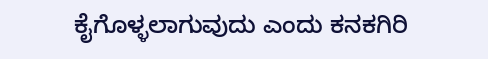ಕೈಗೊಳ್ಳಲಾಗುವುದು ಎಂದು ಕನಕಗಿರಿ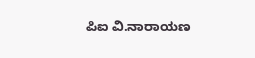ಪಿಐ ವಿ.ನಾರಾಯಣ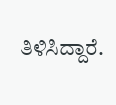ತಿಳಿಸಿದ್ದಾರೆ.